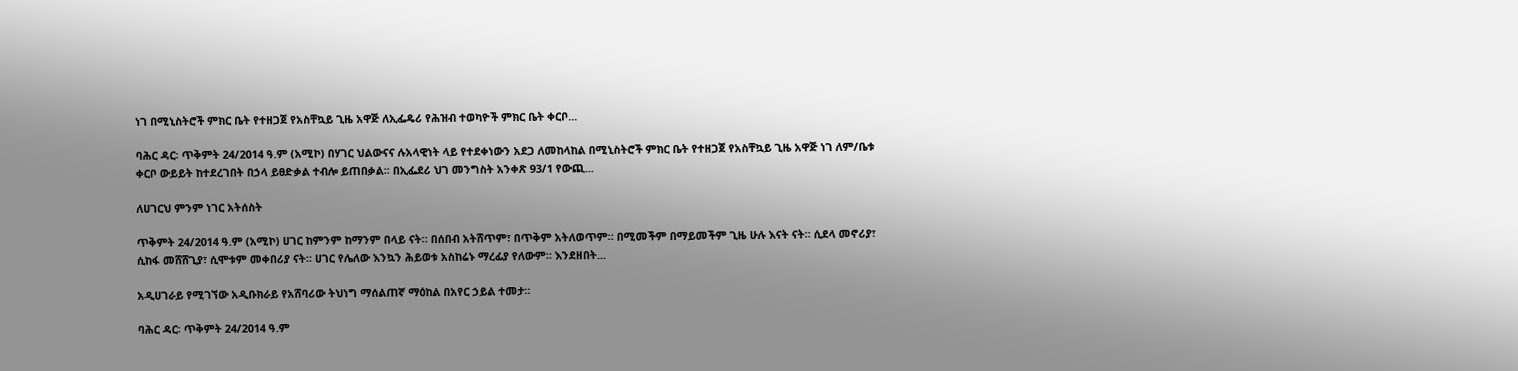ነገ በሚኒስትሮች ምክር ቤት የተዘጋጀ የአስቸኳይ ጊዜ አዋጅ ለኢፌዴሪ የሕዝብ ተወካዮች ምክር ቤት ቀርቦ...

ባሕር ዳር፡ ጥቅምት 24/2014 ዓ.ም (አሚኮ) በሃገር ህልውናና ሉአላዊነት ላይ የተደቀነውን አደጋ ለመከላከል በሚኒስትሮች ምክር ቤት የተዘጋጀ የአስቸኳይ ጊዜ አዋጅ ነገ ለም/ቤቱ ቀርቦ ውይይት ከተደረገበት በኃላ ይፀድቃል ተብሎ ይጠበቃል፡፡ በኢፌደሪ ህገ መንግስት አንቀጽ 93/1 የውጪ...

ለሀገርህ ምንም ነገር አትሰስት

ጥቅምት 24/2014 ዓ.ም (አሚኮ) ሀገር ከምንም ከማንም በላይ ናት። በሰበብ አትሸጥም፣ በጥቅም አትለወጥም። በሚመችም በማይመችም ጊዜ ሁሉ እናት ናት። ሲደላ መኖሪያ፣ ሲከፋ መሸሸጊያ፣ ሲሞቱም መቀበሪያ ናት። ሀገር የሌለው እንኳን ሕይወቱ አስከሬኑ ማረፊያ የለውም። እንደዘበት...

አዲሀገራይ የሚገኘው አዲቡክራይ የአሸባሪው ትህነግ ማሰልጠኛ ማዕከል በአየር ኃይል ተመታ።

ባሕር ዳር፡ ጥቅምት 24/2014 ዓ.ም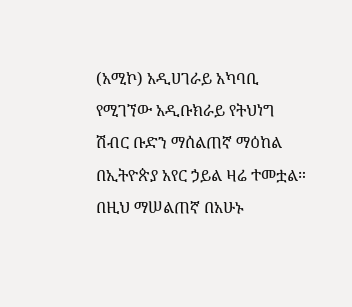(አሚኮ) አዲሀገራይ አካባቢ የሚገኘው አዲቡክራይ የትህነግ ሽብር ቡድን ማሰልጠኛ ማዕከል በኢትዮጵያ አየር ኃይል ዛሬ ተመቷል። በዚህ ማሠልጠኛ በአሁኑ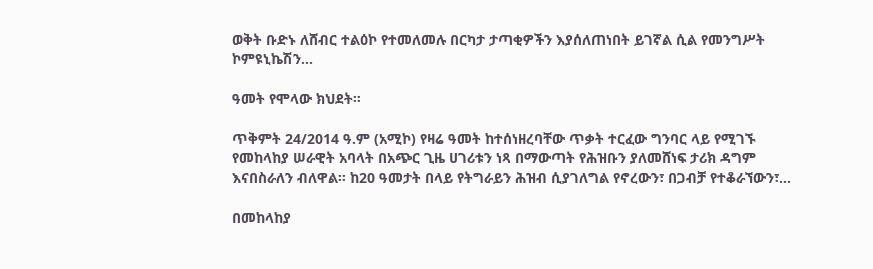ወቅት ቡድኑ ለሸብር ተልዕኮ የተመለመሉ በርካታ ታጣቂዎችን እያሰለጠነበት ይገኛል ሲል የመንግሥት ኮምዩኒኬሽን...

ዓመት የሞላው ክህደት።

ጥቅምት 24/2014 ዓ.ም (አሚኮ) የዛሬ ዓመት ከተሰነዘረባቸው ጥቃት ተርፈው ግንባር ላይ የሚገኙ የመከላከያ ሠራዊት አባላት በአጭር ጊዜ ሀገሪቱን ነጻ በማውጣት የሕዝቡን ያለመሸነፍ ታሪክ ዳግም እናበስራለን ብለዋል፡፡ ከ20 ዓመታት በላይ የትግራይን ሕዝብ ሲያገለግል የኖረውን፣ በጋብቻ የተቆራኘውን፣...

በመከላከያ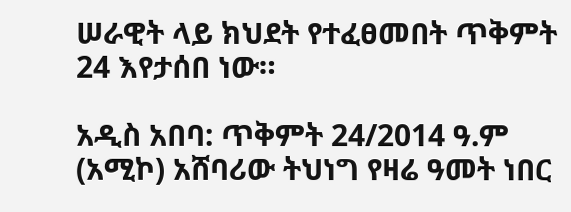ሠራዊት ላይ ክህደት የተፈፀመበት ጥቅምት 24 እየታሰበ ነው።

አዲስ አበባ: ጥቅምት 24/2014 ዓ.ም (አሚኮ) አሸባሪው ትህነግ የዛሬ ዓመት ነበር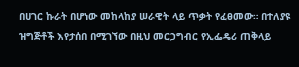በሀገር ኩራት በሆነው መከላከያ ሠራዊት ላይ ጥቃት የፈፀመው። በተለያዩ ዝግጅቶች እየታሰበ በሚገኘው በዚህ መርኃግብር የኢፌዴሪ ጠቅላይ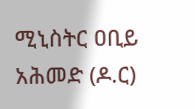ሚኒስትር ዐቢይ አሕመድ (ዶ.ር)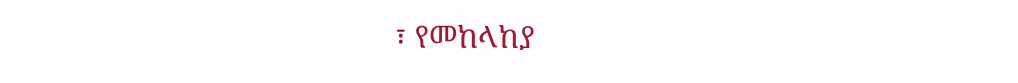፣ የመከላከያ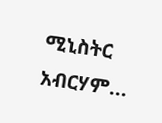ሚኒስትር አብርሃም...